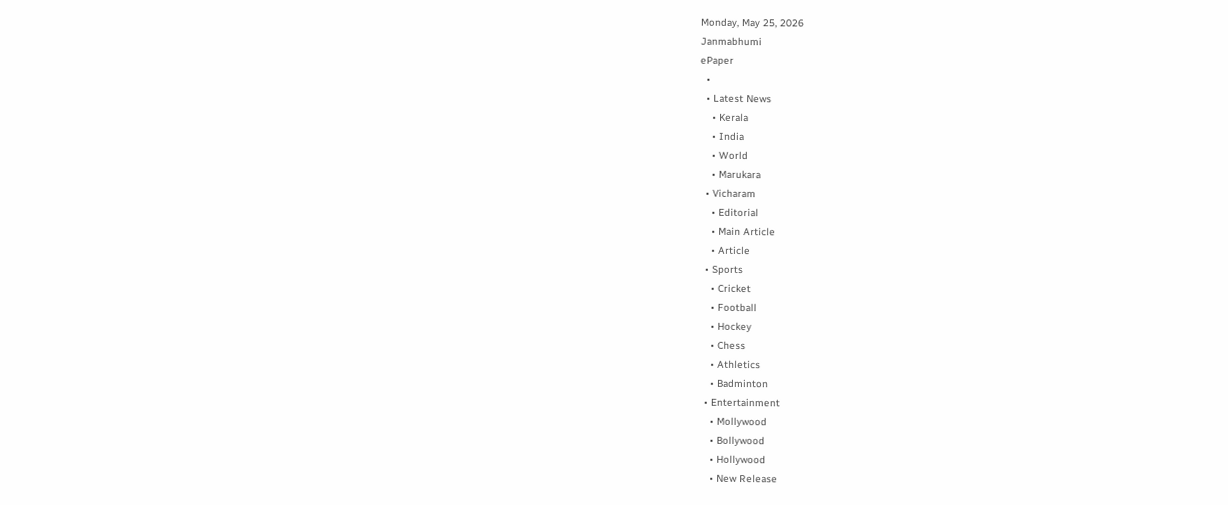Monday, May 25, 2026
Janmabhumi
ePaper
  •
  • Latest News
    • Kerala
    • India
    • World
    • Marukara
  • Vicharam
    • Editorial
    • Main Article
    • Article
  • Sports
    • Cricket
    • Football
    • Hockey
    • Chess
    • Athletics
    • Badminton
  • Entertainment
    • Mollywood
    • Bollywood
    • Hollywood
    • New Release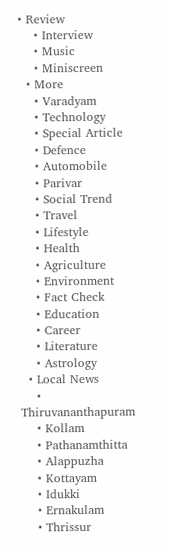• Review
    • Interview
    • Music
    • Miniscreen
  • More
    • Varadyam
    • Technology
    • Special Article
    • Defence
    • Automobile
    • Parivar
    • Social Trend
    • Travel
    • Lifestyle
    • Health
    • Agriculture
    • Environment
    • Fact Check
    • Education
    • Career
    • Literature
    • Astrology
  • Local News
    • Thiruvananthapuram
    • Kollam
    • Pathanamthitta
    • Alappuzha
    • Kottayam
    • Idukki
    • Ernakulam
    • Thrissur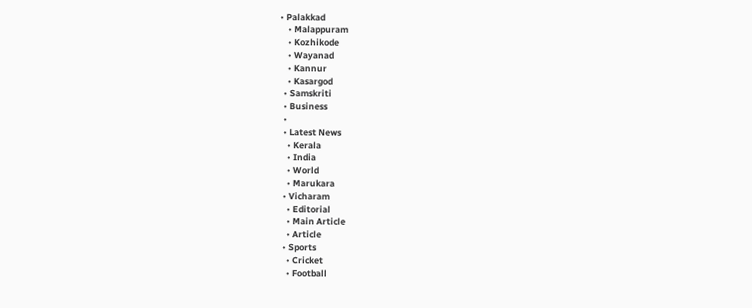• Palakkad
    • Malappuram
    • Kozhikode
    • Wayanad
    • Kannur
    • Kasargod
  • Samskriti
  • Business
  •
  • Latest News
    • Kerala
    • India
    • World
    • Marukara
  • Vicharam
    • Editorial
    • Main Article
    • Article
  • Sports
    • Cricket
    • Football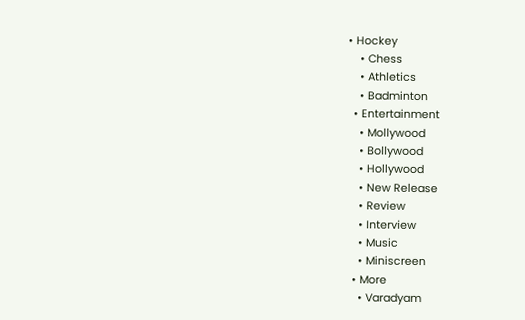• Hockey
    • Chess
    • Athletics
    • Badminton
  • Entertainment
    • Mollywood
    • Bollywood
    • Hollywood
    • New Release
    • Review
    • Interview
    • Music
    • Miniscreen
  • More
    • Varadyam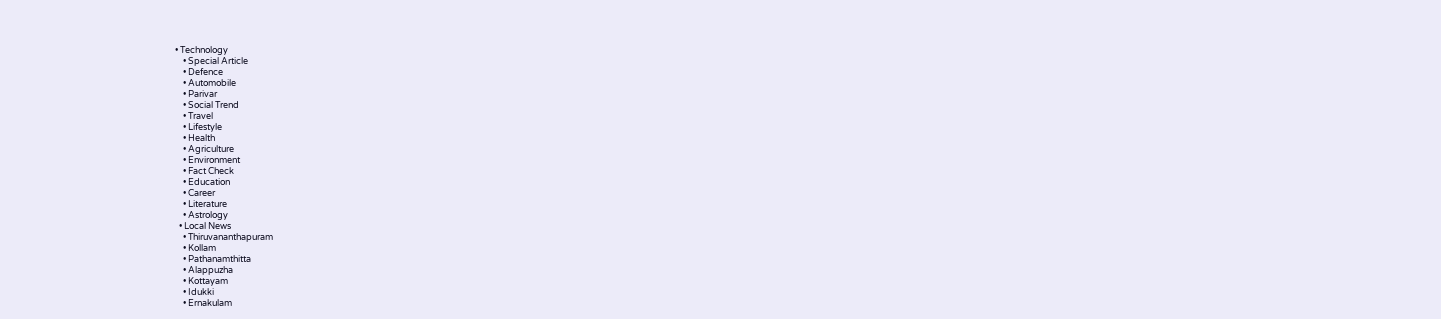• Technology
    • Special Article
    • Defence
    • Automobile
    • Parivar
    • Social Trend
    • Travel
    • Lifestyle
    • Health
    • Agriculture
    • Environment
    • Fact Check
    • Education
    • Career
    • Literature
    • Astrology
  • Local News
    • Thiruvananthapuram
    • Kollam
    • Pathanamthitta
    • Alappuzha
    • Kottayam
    • Idukki
    • Ernakulam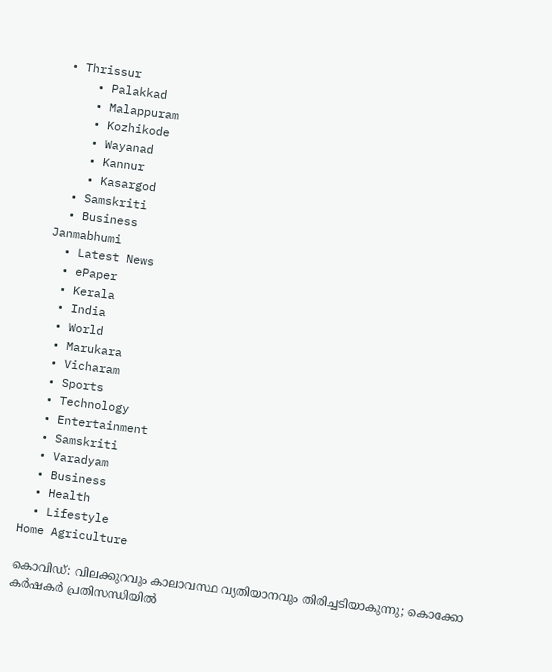• Thrissur
    • Palakkad
    • Malappuram
    • Kozhikode
    • Wayanad
    • Kannur
    • Kasargod
  • Samskriti
  • Business
Janmabhumi
  • Latest News
  • ePaper
  • Kerala
  • India
  • World
  • Marukara
  • Vicharam
  • Sports
  • Technology
  • Entertainment
  • Samskriti
  • Varadyam
  • Business
  • Health
  • Lifestyle
Home Agriculture

കൊവിഡ്: വിലക്കുറവും കാലാവസ്ഥ വ്യതിയാനവും തിരിച്ചടിയാകുന്നു; കൊക്കോ കര്‍ഷകര്‍ പ്രതിസന്ധിയില്‍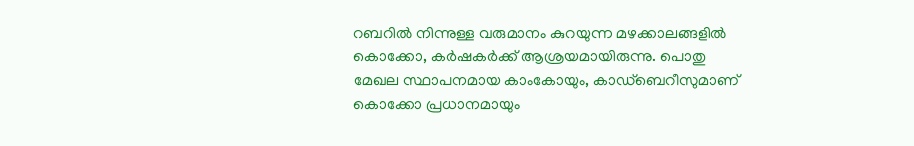റബറില്‍ നിന്നുള്ള വരുമാനം കുറയുന്ന മഴക്കാലങ്ങളില്‍ കൊക്കോ, കര്‍ഷകര്‍ക്ക് ആശ്രയമായിരുന്നു. പൊതു മേഖല സ്ഥാപനമായ കാംകോയും, കാഡ്ബെറീസുമാണ് കൊക്കോ പ്രധാനമായും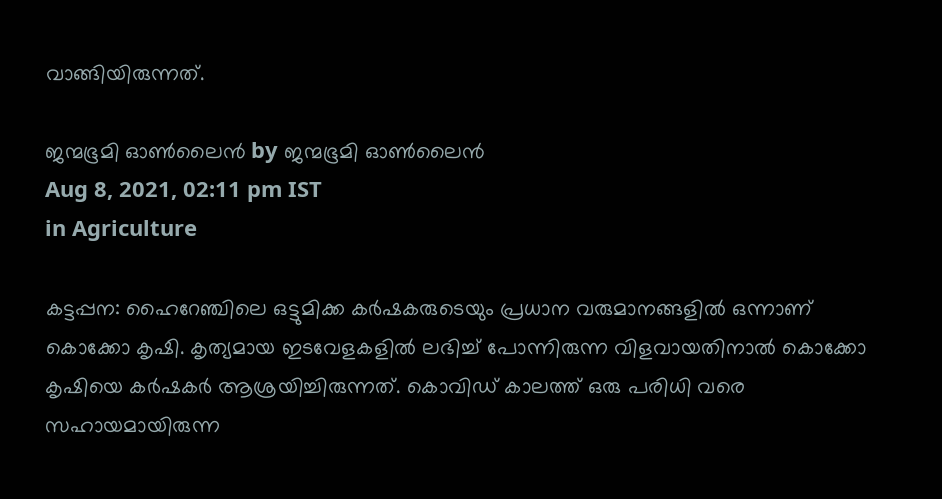വാങ്ങിയിരുന്നത്.

ജന്മഭൂമി ഓണ്‍ലൈന്‍ by ജന്മഭൂമി ഓണ്‍ലൈന്‍
Aug 8, 2021, 02:11 pm IST
in Agriculture

കട്ടപ്പന: ഹൈറേഞ്ചിലെ ഒട്ടുമിക്ക കര്‍ഷകരുടെയും പ്രധാന വരുമാനങ്ങളില്‍ ഒന്നാണ് കൊക്കോ കൃഷി. കൃത്യമായ ഇടവേളകളില്‍ ലഭിച്ച് പോന്നിരുന്ന വിളവായതിനാല്‍ കൊക്കോ കൃഷിയെ കര്‍ഷകര്‍ ആശ്രയിച്ചിരുന്നത്. കൊവിഡ് കാലത്ത് ഒരു പരിധി വരെ സഹായമായിരുന്ന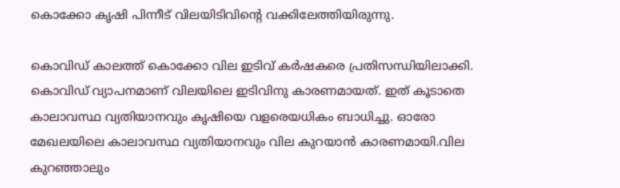കൊക്കോ കൃഷി പിന്നീട് വിലയിടിവിന്റെ വക്കിലേത്തിയിരുന്നു.

കൊവിഡ് കാലത്ത് കൊക്കോ വില ഇടിവ് കര്‍ഷകരെ പ്രതിസന്ധിയിലാക്കി. കൊവിഡ് വ്യാപനമാണ് വിലയിലെ ഇടിവിനു കാരണമായത്. ഇത് കൂടാതെ കാലാവസ്ഥ വ്യതിയാനവും കൃഷിയെ വളരെയധികം ബാധിച്ചു. ഓരോ മേഖലയിലെ കാലാവസ്ഥ വ്യതിയാനവും വില കുറയാന്‍ കാരണമായി.വില കുറഞ്ഞാലും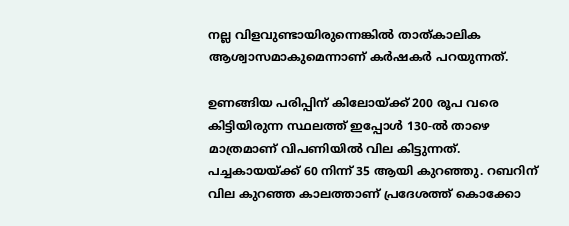നല്ല വിളവുണ്ടായിരുന്നെങ്കില്‍ താത്കാലിക ആശ്വാസമാകുമെന്നാണ് കര്‍ഷകര്‍ പറയുന്നത്.

ഉണങ്ങിയ പരിപ്പിന് കിലോയ്‌ക്ക് 200 രൂപ വരെ കിട്ടിയിരുന്ന സ്ഥലത്ത് ഇപ്പോള്‍ 130-ല്‍ താഴെ മാത്രമാണ് വിപണിയില്‍ വില കിട്ടുന്നത്. പച്ചകായയ്‌ക്ക് 60 നിന്ന് 35 ആയി കുറഞ്ഞു. റബറിന് വില കുറഞ്ഞ കാലത്താണ് പ്രദേശത്ത് കൊക്കോ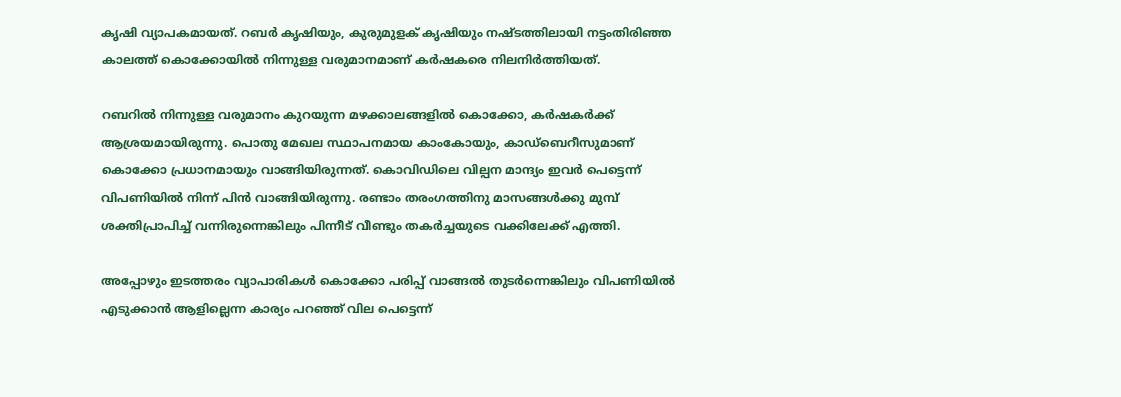കൃഷി വ്യാപകമായത്. റബര്‍ കൃഷിയും, കുരുമുളക് കൃഷിയും നഷ്ടത്തിലായി നട്ടംതിരിഞ്ഞ കാലത്ത് കൊക്കോയില്‍ നിന്നുള്ള വരുമാനമാണ് കര്‍ഷകരെ നിലനിര്‍ത്തിയത്.

റബറില്‍ നിന്നുള്ള വരുമാനം കുറയുന്ന മഴക്കാലങ്ങളില്‍ കൊക്കോ, കര്‍ഷകര്‍ക്ക് ആശ്രയമായിരുന്നു. പൊതു മേഖല സ്ഥാപനമായ കാംകോയും, കാഡ്ബെറീസുമാണ് കൊക്കോ പ്രധാനമായും വാങ്ങിയിരുന്നത്. കൊവിഡിലെ വില്പന മാന്ദ്യം ഇവര്‍ പെട്ടെന്ന് വിപണിയില്‍ നിന്ന് പിന്‍ വാങ്ങിയിരുന്നു. രണ്ടാം തരംഗത്തിനു മാസങ്ങള്‍ക്കു മുമ്പ് ശക്തിപ്രാപിച്ച് വന്നിരുന്നെങ്കിലും പിന്നീട് വീണ്ടും തകര്‍ച്ചയുടെ വക്കിലേക്ക് എത്തി.

അപ്പോഴും ഇടത്തരം വ്യാപാരികള്‍ കൊക്കോ പരിപ്പ് വാങ്ങല്‍ തുടര്‍ന്നെങ്കിലും വിപണിയില്‍ എടുക്കാന്‍ ആളില്ലെന്ന കാര്യം പറഞ്ഞ് വില പെട്ടെന്ന്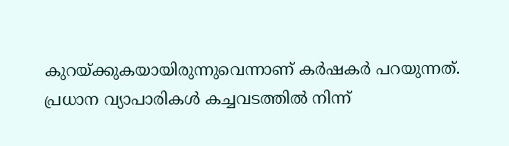കുറയ്‌ക്കുകയായിരുന്നുവെന്നാണ് കര്‍ഷകര്‍ പറയുന്നത്. പ്രധാന വ്യാപാരികള്‍ കച്ചവടത്തില്‍ നിന്ന്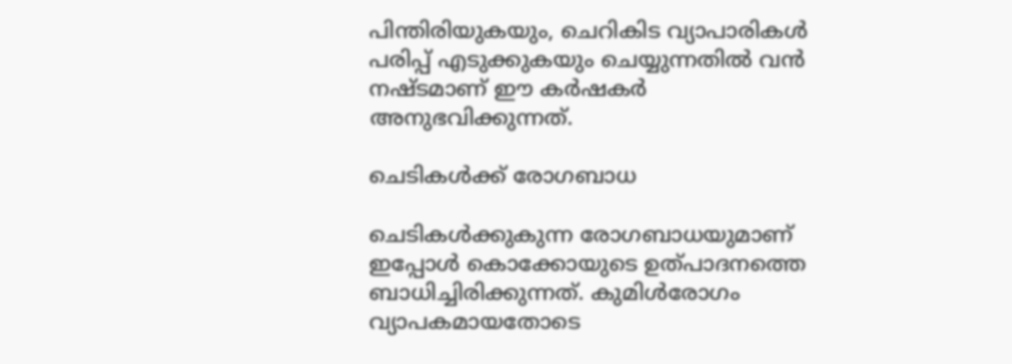പിന്തിരിയുകയും, ചെറികിട വ്യാപാരികള്‍ പരിപ്പ് എടുക്കുകയും ചെയ്യുന്നതില്‍ വന്‍ നഷ്ടമാണ് ഈ കര്‍ഷകര്‍ അനുഭവിക്കുന്നത്.

ചെടികള്‍ക്ക് രോഗബാധ

ചെടികള്‍ക്കുകുന്ന രോഗബാധയുമാണ് ഇപ്പോള്‍ കൊക്കോയുടെ ഉത്പാദനത്തെ ബാധിച്ചിരിക്കുന്നത്. കുമിള്‍രോഗം വ്യാപകമായതോടെ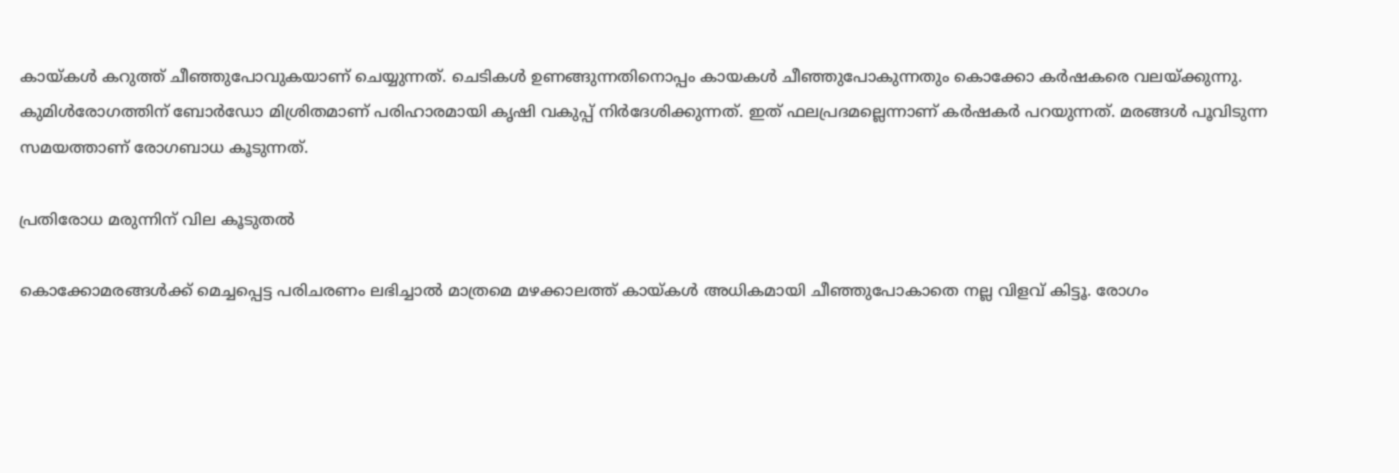കായ്‌കള്‍ കറുത്ത് ചീഞ്ഞുപോവുകയാണ് ചെയ്യുന്നത്. ചെടികള്‍ ഉണങ്ങുന്നതിനൊപ്പം കായകള്‍ ചീഞ്ഞുപോകുന്നതും കൊക്കോ കര്‍ഷകരെ വലയ്‌ക്കുന്നു. കുമിള്‍രോഗത്തിന് ബോര്‍ഡോ മിശ്രിതമാണ് പരിഹാരമായി കൃഷി വകുപ്പ് നിര്‍ദേശിക്കുന്നത്. ഇത് ഫലപ്രദമല്ലെന്നാണ് കര്‍ഷകര്‍ പറയുന്നത്. മരങ്ങള്‍ പൂവിടുന്ന സമയത്താണ് രോഗബാധ കൂടുന്നത്.

പ്രതിരോധ മരുന്നിന് വില കൂടുതല്‍

കൊക്കോമരങ്ങള്‍ക്ക് മെച്ചപ്പെട്ട പരിചരണം ലഭിച്ചാല്‍ മാത്രമെ മഴക്കാലത്ത് കായ്‌കള്‍ അധികമായി ചീഞ്ഞുപോകാതെ നല്ല വിളവ് കിട്ടൂ. രോഗം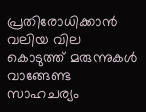പ്രതിരോധിക്കാന്‍ വലിയ വില കൊടുത്ത് മരുന്നുകള്‍ വാങ്ങേണ്ട സാഹചര്യം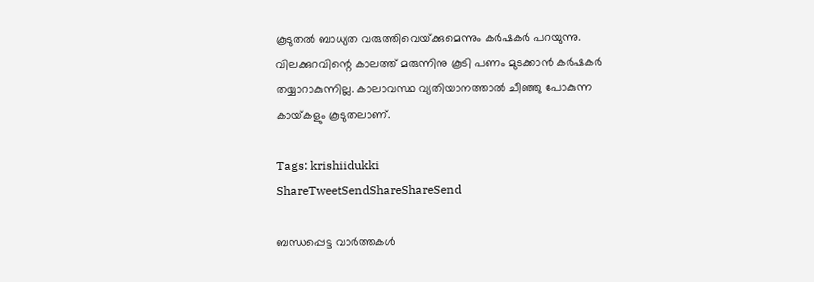കൂടുതല്‍ ബാധ്യത വരുത്തിവെയ്‌ക്കുമെന്നും കര്‍ഷകര്‍ പറയുന്നു. വിലക്കുറവിന്റെ കാലത്ത് മരുന്നിനു കൂടി പണം മുടക്കാന്‍ കര്‍ഷകര്‍ തയ്യാറാകുന്നില്ല. കാലാവസ്ഥ വ്യതിയാനത്താല്‍ ചീഞ്ഞു പോകുന്ന കായ്‌കളും കൂടുതലാണ്.

Tags: krishiidukki
ShareTweetSendShareShareSend

ബന്ധപ്പെട്ട വാര്‍ത്തകള്‍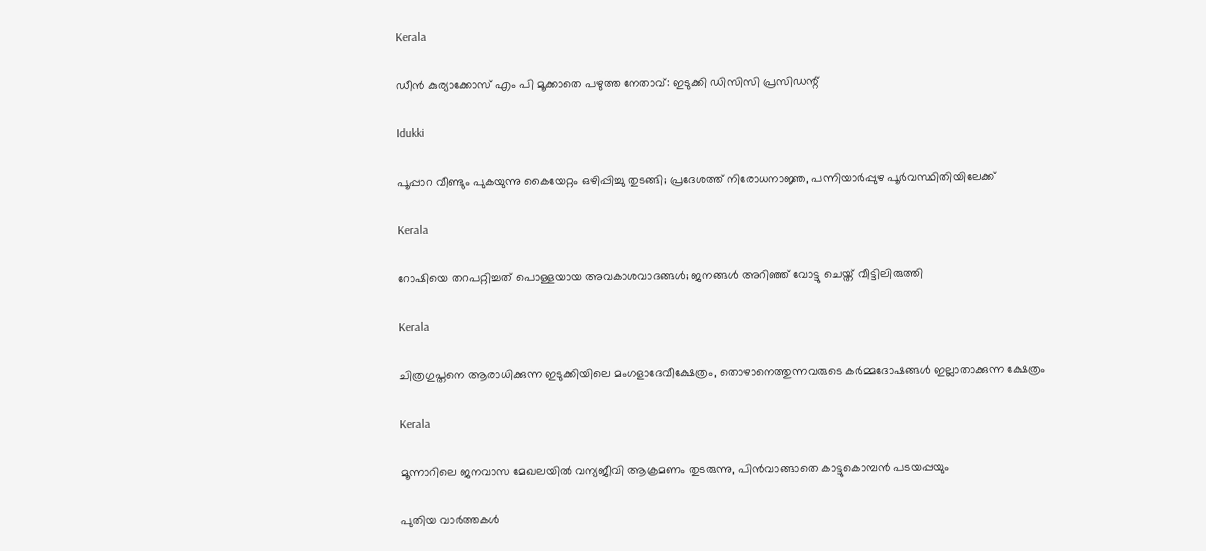Kerala

ഡീന്‍ കുര്യാക്കോസ് എം പി മൂക്കാതെ പഴുത്ത നേതാവ്: ഇടുക്കി ഡിസിസി പ്രസിഡന്റ്

Idukki

പൂപ്പാറ വീണ്ടും പുകയുന്നു കൈയേറ്റം ഒഴിപ്പിച്ചു തുടങ്ങി; പ്രദേശത്ത് നിരോധനാജ്ഞ, പന്നിയാര്‍പ്പുഴ പൂര്‍വസ്ഥിതിയിലേക്ക്

Kerala

റോഷിയെ തറപറ്റിച്ചത് പൊള്ളയായ അവകാശവാദങ്ങള്‍; ജനങ്ങള്‍ അറിഞ്ഞ് വോട്ടു ചെയ്ത് വീട്ടിലിരുത്തി

Kerala

ചിത്രഗുപ്തനെ ആരാധിക്കുന്ന ഇടുക്കിയിലെ മംഗളാദേവീക്ഷേത്രം, തൊഴാനെത്തുന്നവരുടെ കര്‍മ്മദോഷങ്ങള്‍ ഇല്ലാതാക്കുന്ന ക്ഷേത്രം

Kerala

മൂന്നാറിലെ ജനവാസ മേഖലയില്‍ വന്യജീവി ആക്രമണം തുടരുന്നു, പിന്‍വാങ്ങാതെ കാട്ടുകൊമ്പന്‍ പടയപ്പയും

പുതിയ വാര്‍ത്തകള്‍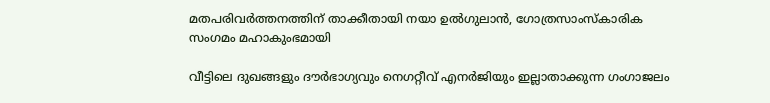മതപരിവര്‍ത്തനത്തിന് താക്കീതായി നയാ ഉല്‍ഗുലാന്‍, ഗോത്രസാംസ്‌കാരിക സംഗമം മഹാകുംഭമായി

വീട്ടിലെ ദുഖങ്ങളും ദൗര്‍ഭാഗ്യവും നെഗറ്റീവ് എനര്‍ജിയും ഇല്ലാതാക്കുന്ന ഗംഗാജലം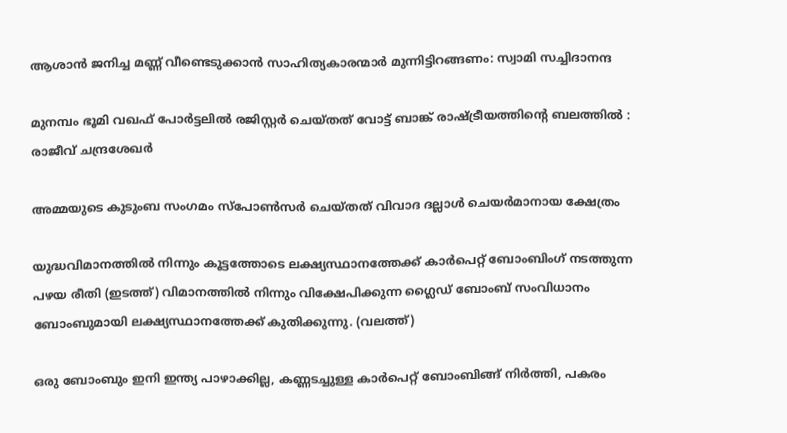ആശാന്‍ ജനിച്ച മണ്ണ് വീണ്ടെടുക്കാന്‍ സാഹിത്യകാരന്മാര്‍ മുന്നിട്ടിറങ്ങണം: സ്വാമി സച്ചിദാനന്ദ

മുനമ്പം ഭൂമി വഖഫ് പോര്‍ട്ടലില്‍ രജിസ്റ്റര്‍ ചെയ്തത് വോട്ട് ബാങ്ക് രാഷ്‌ട്രീയത്തിന്റെ ബലത്തില്‍ : രാജീവ് ചന്ദ്രശേഖര്‍

അമ്മയുടെ കുടുംബ സംഗമം സ്പോണ്‍സര്‍ ചെയ്തത് വിവാദ ദല്ലാള്‍ ചെയര്‍മാനായ ക്ഷേത്രം

യുദ്ധവിമാനത്തില്‍ നിന്നും കൂട്ടത്തോടെ ലക്ഷ്യസ്ഥാനത്തേക്ക് കാര്‍പെറ്റ് ബോംബിംഗ് നടത്തുന്ന പഴയ രീതി (ഇടത്ത്) വിമാനത്തില്‍ നിന്നും വിക്ഷേപിക്കുന്ന ഗ്ലൈഡ് ബോംബ് സംവിധാനം ബോംബുമായി ലക്ഷ്യസ്ഥാനത്തേക്ക് കുതിക്കുന്നു. (വലത്ത്)

ഒരു ബോംബും ഇനി ഇന്ത്യ പാഴാക്കില്ല, കണ്ണടച്ചുള്ള കാര്‍പെറ്റ് ബോംബിങ്ങ് നിര്‍ത്തി, പകരം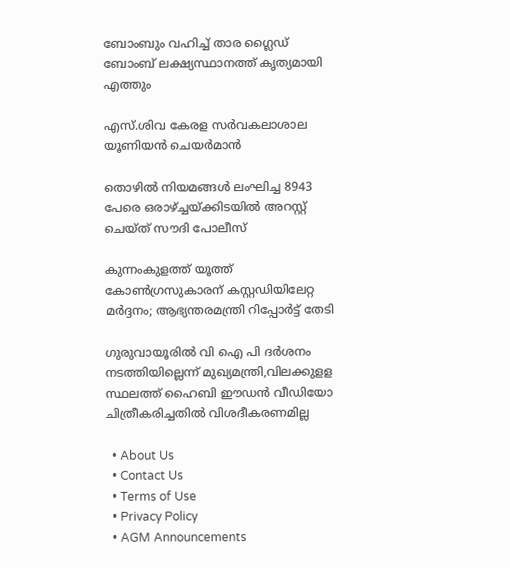ബോംബും വഹിച്ച് താര ഗ്ലൈഡ് ബോംബ് ലക്ഷ്യസ്ഥാനത്ത് കൃത്യമായി എത്തും

എസ്.ശിവ കേരള സര്‍വകലാശാല യൂണിയന്‍ ചെയര്‍മാന്‍

തൊഴിൽ നിയമങ്ങൾ ലംഘിച്ച 8943 പേരെ ഒരാഴ്‌ച്ചയ്‌ക്കിടയിൽ അറസ്റ്റ് ചെയ്ത് സൗദി പോലീസ്

കുന്നംകുളത്ത് യൂത്ത് കോണ്‍ഗ്രസുകാരന് കസ്റ്റഡിയിലേറ്റ മര്‍ദ്ദനം; ആഭ്യന്തരമന്ത്രി റിപ്പോര്‍ട്ട് തേടി

ഗുരുവായൂരില്‍ വി ഐ പി ദര്‍ശനം നടത്തിയില്ലെന്ന് മുഖ്യമന്ത്രി,വിലക്കുളള സ്ഥലത്ത് ഹൈബി ഈഡന്‍ വീഡിയോ ചിത്രീകരിച്ചതില്‍ വിശദീകരണമില്ല

  • About Us
  • Contact Us
  • Terms of Use
  • Privacy Policy
  • AGM Announcements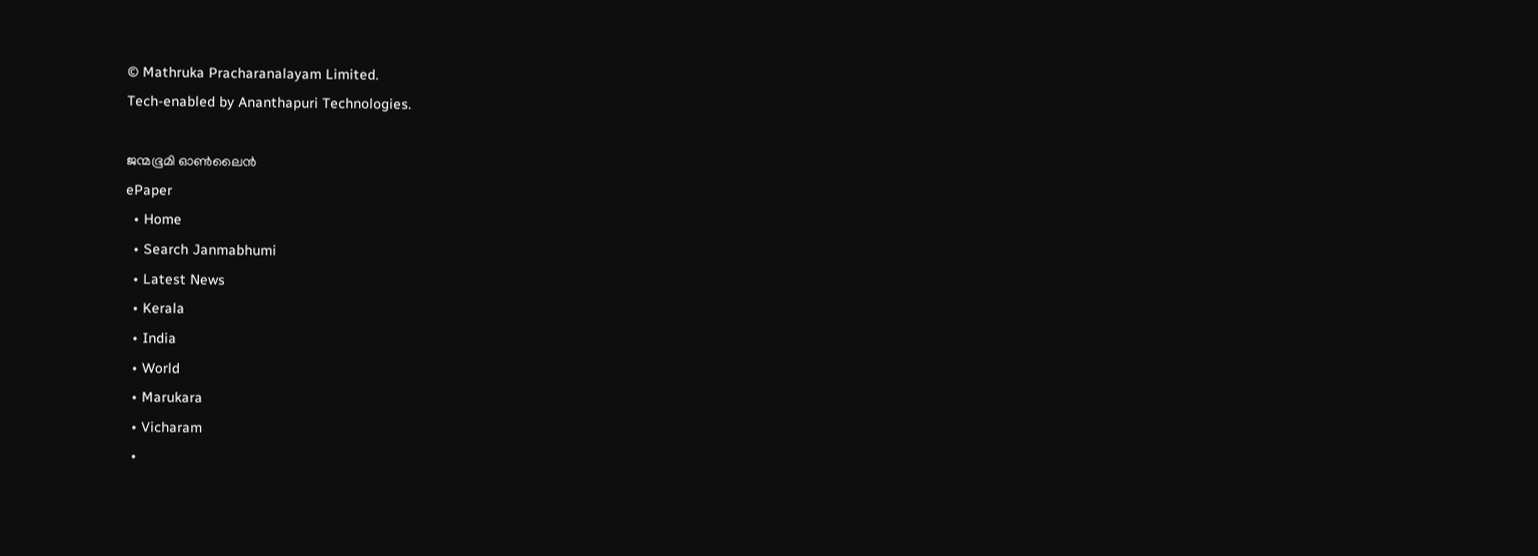© Mathruka Pracharanalayam Limited.
Tech-enabled by Ananthapuri Technologies.

ജന്മഭൂമി ഓണ്‍ലൈന്‍
ePaper
  • Home
  • Search Janmabhumi
  • Latest News
  • Kerala
  • India
  • World
  • Marukara
  • Vicharam
  •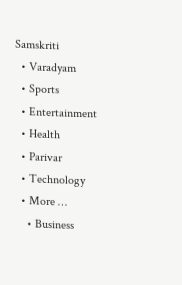Samskriti
  • Varadyam
  • Sports
  • Entertainment
  • Health
  • Parivar
  • Technology
  • More …
    • Business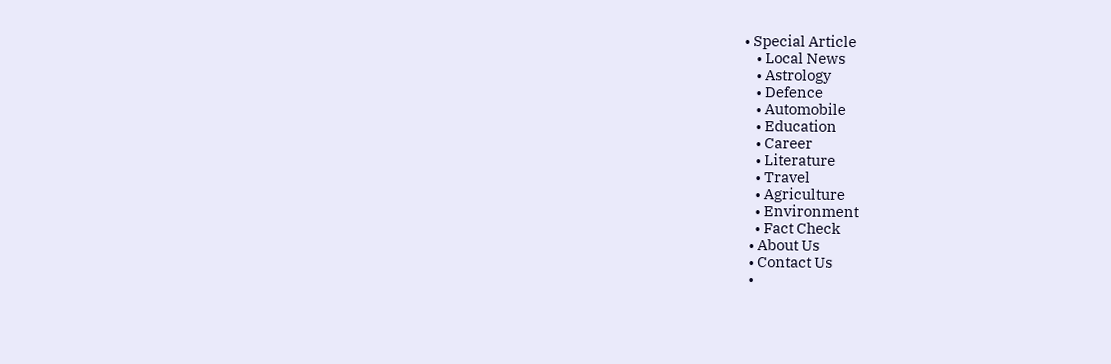• Special Article
    • Local News
    • Astrology
    • Defence
    • Automobile
    • Education
    • Career
    • Literature
    • Travel
    • Agriculture
    • Environment
    • Fact Check
  • About Us
  • Contact Us
  •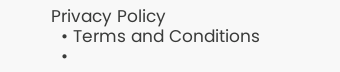Privacy Policy
  • Terms and Conditions
  •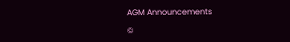AGM Announcements

©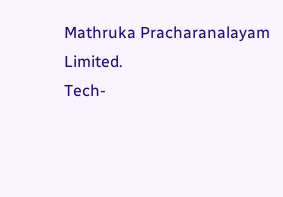Mathruka Pracharanalayam Limited.
Tech-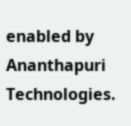enabled by Ananthapuri Technologies.